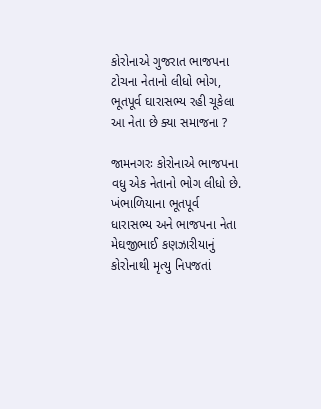કોરોનાએ ગુજરાત ભાજપના ટોચના નેતાનો લીધો ભોગ, ભૂતપૂર્વ ઘારાસભ્ય રહી ચૂકેલા આ નેતા છે ક્યા સમાજના ?

જામનગરઃ કોરોનાએ ભાજપના વધુ એક નેતાનો ભોગ લીધો છે. ખંભાળિયાના ભૂતપૂર્વ ધારાસભ્ય અને ભાજપના નેતા મેઘજીભાઈ કણઝારીયાનું કોરોનાથી મૃત્યુ નિપજતાં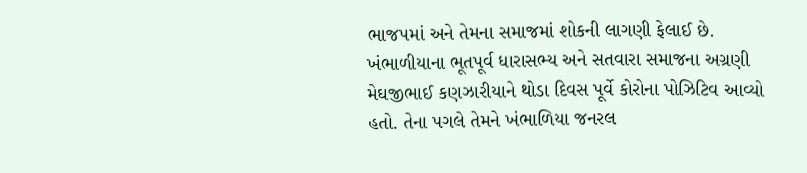ભાજપમાં અને તેમના સમાજમાં શોકની લાગણી ફેલાઈ છે. ખંભાળીયાના ભૂતપૂર્વ ધારાસભ્ય અને સતવારા સમાજના અગ્રણી મેઘજીભાઈ કણઝારીયાને થોડા દિવસ પૂર્વે કોરોના પોઝિટિવ આવ્યો હતો. તેના પગલે તેમને ખંભાળિયા જનરલ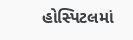હોસ્પિટલમાં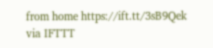from home https://ift.tt/3sB9Qek
via IFTTT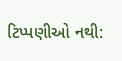ટિપ્પણીઓ નથી: